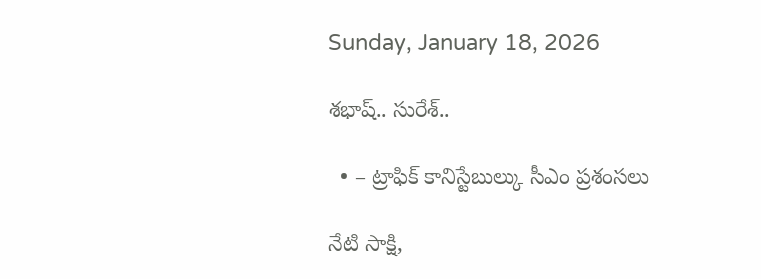Sunday, January 18, 2026

శభాష్.. సురేశ్..

  • – ట్రాఫిక్ కానిస్టేబుల్కు సీఎం ప్రశంసలు

నేటి సాక్షి,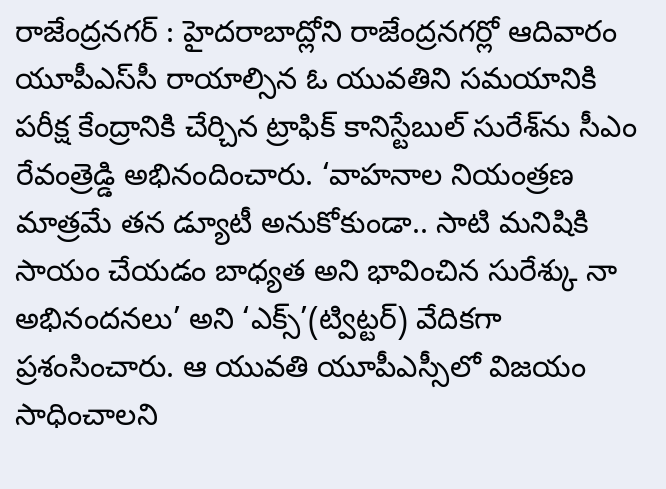రాజేంద్రనగర్ : హైదరాబాద్లోని రాజేంద్రనగర్లో ఆదివారం యూపీఎస్‌సీ రాయాల్సిన ఓ యువ‌తిని స‌మ‌యానికి ప‌రీక్ష కేంద్రానికి చేర్చిన ట్రాఫిక్ కానిస్టేబుల్ సురేశ్‌ను సీఎం రేవంత్రెడ్డి అభినందించారు. ‘వాహనాల నియంత్రణ మాత్రమే తన డ్యూటీ అనుకోకుండా.. సాటి మనిషికి సాయం చేయడం బాధ్యత అని భావించిన సురేశ్కు నా అభినందనలు’ అని ‘ఎక్స్’(ట్విట్టర్) వేదికగా ప్రశంసించారు. ఆ యువతి యూపీఎస్సీలో విజయం సాధించాలని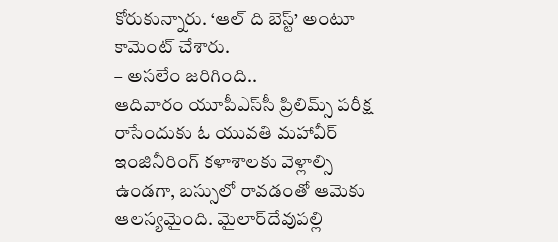కోరుకున్నారు. ‘ఆల్ ది బెస్ట్’ అంటూ కామెంట్ చేశారు.
– అసలేం జరిగింది..
ఆదివారం యూపీఎస్‌సీ ప్రిలిమ్స్ ప‌రీక్ష రాసేందుకు ఓ యువ‌తి మ‌హా‌వీర్ ఇంజినీరింగ్ కళాశాల‌కు వెళ్లాల్సి ఉండగా, బస్సులో రావడంతో ఆమెకు ఆలస్యమైంది. మైలార్‌దేవుప‌ల్లి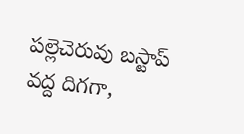ప‌ల్లెచెరువు బ‌స్టాప్‌ వద్ద దిగగా,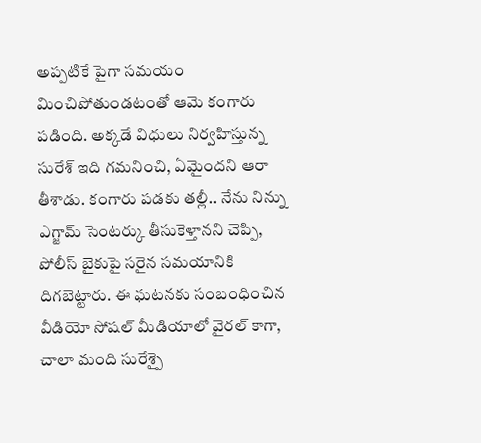అప్పటికే పైగా స‌మ‌యం మించిపోతుండ‌టంతో ఆమె కంగారు ప‌డింది. అక్క‌డే విధులు నిర్వ‌హిస్తున్న సురేశ్ ఇది గమనించి, ఏమైందని ఆరా తీశాడు. కంగారు పడకు తల్లీ.. నేను నిన్ను ఎగ్జామ్ సెంటర్కు తీసుకెళ్తానని చెప్పి, పోలీస్ బైకుపై సరైన సమయానికి దిగ‌బెట్టారు. ఈ ఘటనకు సంబంధించిన వీడియో సోషల్ మీడియాలో వైరల్ కాగా, చాలా మంది సురేశ్పై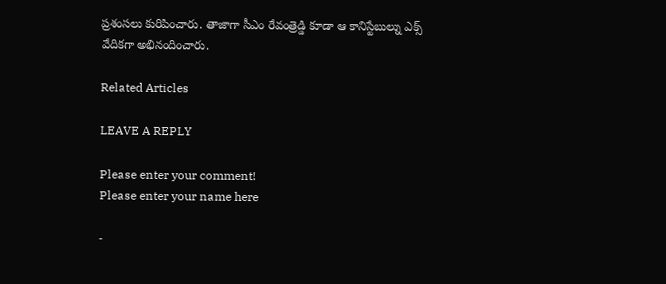ప్రశంసలు కురిపించారు. తాజాగా సీఎం రేవంత్రెడ్డి కూడా ఆ కానిస్టేబుల్ను ఎక్స్ వేదికగా అభినందించారు.

Related Articles

LEAVE A REPLY

Please enter your comment!
Please enter your name here

-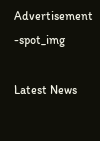Advertisement -spot_img

Latest News